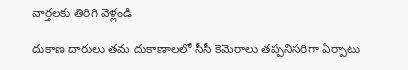వార్తలకు తిరిగి వెళ్లండి

దుకాణ దారులు తమ దుకాణాలలో సీసీ కెమెరాలు తప్పనిసరిగా ఏర్పాటు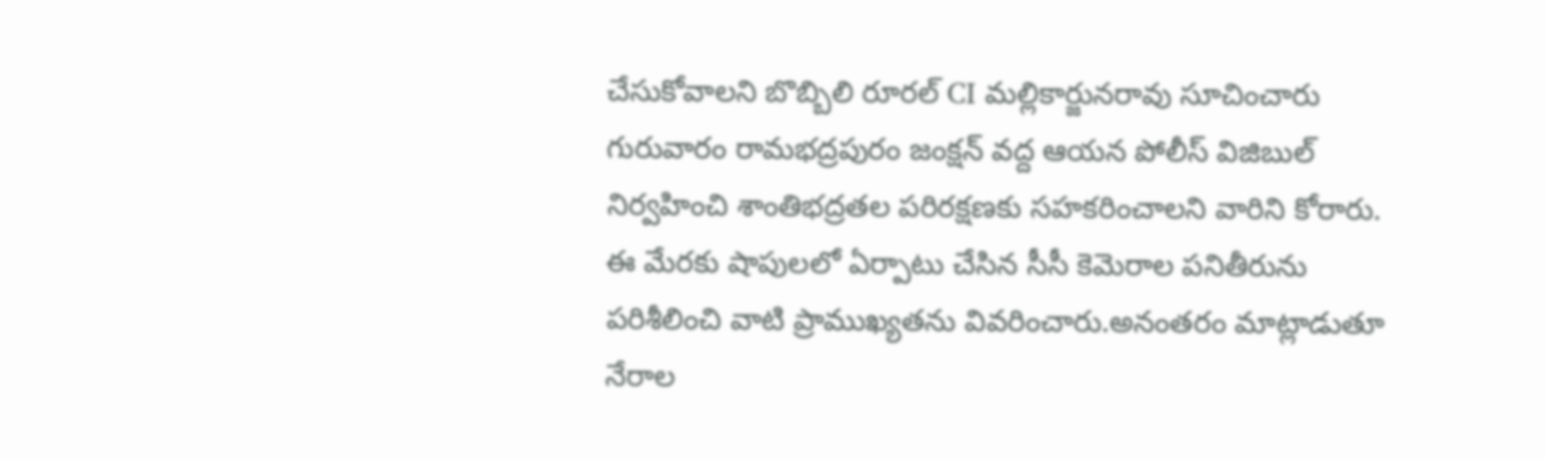చేసుకోవాలని బొబ్బిలి రూరల్ CI మల్లికార్జునరావు సూచించారు
గురువారం రామభద్రపురం జంక్షన్ వద్ద ఆయన పోలీస్ విజిబుల్ నిర్వహించి శాంతిభద్రతల పరిరక్షణకు సహకరించాలని వారిని కోరారు. ఈ మేరకు షాపులలో ఏర్పాటు చేసిన సీసీ కెమెరాల పనితీరును పరిశీలించి వాటి ప్రాముఖ్యతను వివరించారు.అనంతరం మాట్లాడుతూ నేరాల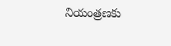నియంత్రణకు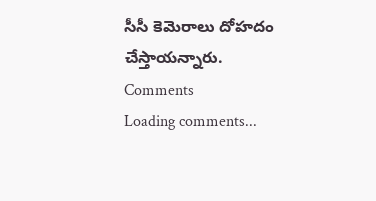సీసీ కెమెరాలు దోహదం చేస్తాయన్నారు.
Comments
Loading comments...